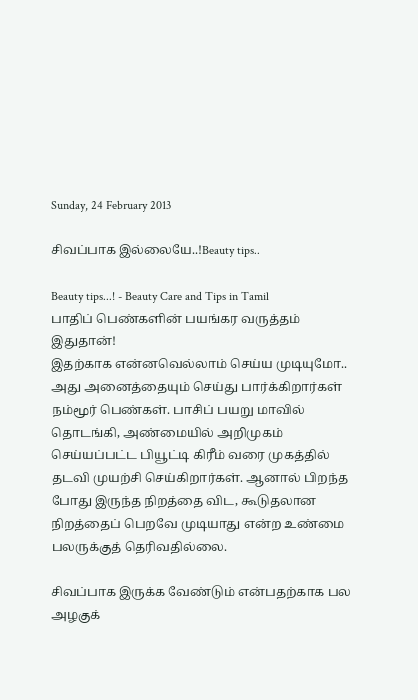Sunday, 24 February 2013

சிவப்பாக இல்லையே..!Beauty tips..

Beauty tips...! - Beauty Care and Tips in Tamil
பாதிப் பெண்களின் பயங்கர வருத்தம் இதுதான்!
இதற்காக என்னவெல்லாம் செய்ய முடியுமோ.. அது அனைத்தையும் செய்து பார்க்கிறார்கள் நம்மூர் பெண்கள். பாசிப் பயறு மாவில் தொடங்கி, அண்மையில் அறிமுகம் செய்யப்பட்ட பியூட்டி கிரீம் வரை முகத்தில் தடவி முயற்சி செய்கிறார்கள். ஆனால் பிறந்த போது இருந்த நிறத்தை விட, கூடுதலான நிறத்தைப் பெறவே முடியாது என்ற உண்மை பலருக்குத் தெரிவதில்லை.

சிவப்பாக இருக்க வேண்டும் என்பதற்காக பல அழகுக்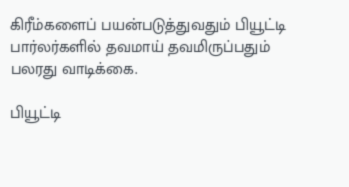கிரீம்களைப் பயன்படுத்துவதும் பியூட்டி பார்லர்களில் தவமாய் தவமிருப்பதும் பலரது வாடிக்கை.

பியூட்டி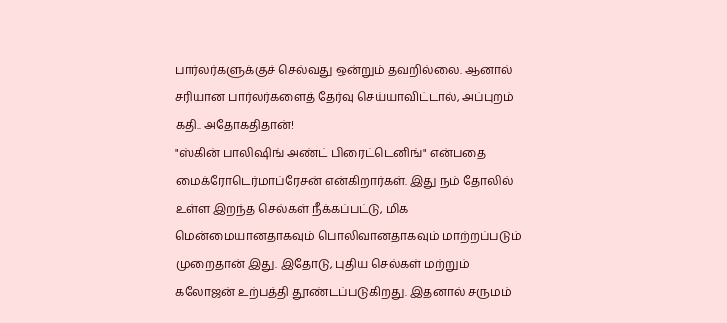பார்லர்களுக்குச் செல்வது ஒன்றும் தவறில்லை. ஆனால் சரியான பார்லர்களைத் தேர்வு செய்யாவிட்டால், அப்புறம் கதி.. அதோகதிதான்!
"ஸ்கின் பாலிஷிங் அண்ட் பிரைட்டெனிங்" என்பதை மைக்ரோடெர்மாப்ரேசன் என்கிறார்கள். இது நம் தோலில் உள்ள இறந்த செல்கள் நீக்கப்பட்டு, மிக மென்மையானதாகவும் பொலிவானதாகவும் மாற்றப்படும் முறைதான் இது. இதோடு, புதிய செல்கள் மற்றும் கலோஜன் உற்பத்தி தூண்டப்படுகிறது. இதனால் சருமம்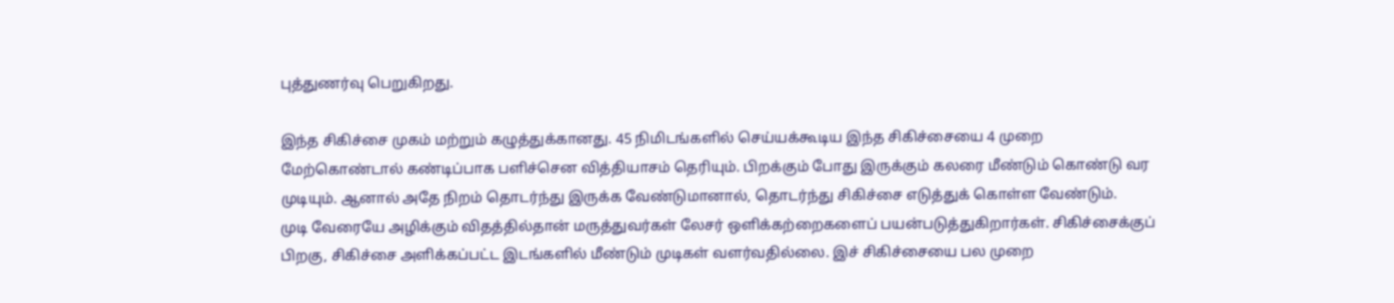புத்துணர்வு பெறுகிறது.

இந்த சிகிச்சை முகம் மற்றும் கழுத்துக்கானது. 45 நிமிடங்களில் செய்யக்கூடிய இந்த சிகிச்சையை 4 முறை மேற்கொண்டால் கண்டிப்பாக பளிச்சென வித்தியாசம் தெரியும். பிறக்கும் போது இருக்கும் கலரை மீண்டும் கொண்டு வர முடியும். ஆனால் அதே நிறம் தொடர்ந்து இருக்க வேண்டுமானால், தொடர்ந்து சிகிச்சை எடுத்துக் கொள்ள வேண்டும்.
முடி வேரையே அழிக்கும் விதத்தில்தான் மருத்துவர்கள் லேசர் ஒளிக்கற்றைகளைப் பயன்படுத்துகிறார்கள். சிகிச்சைக்குப் பிறகு, சிகிச்சை அளிக்கப்பட்ட இடங்களில் மீண்டும் முடிகள் வளர்வதில்லை. இச் சிகிச்சையை பல முறை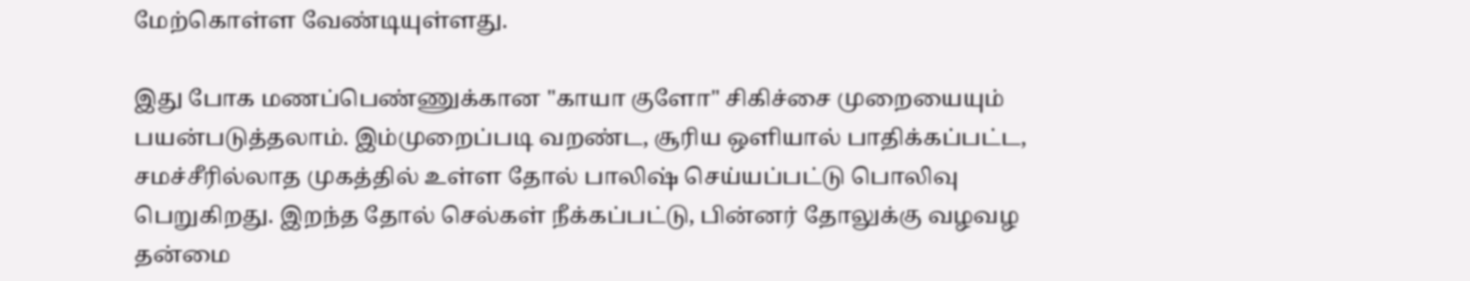மேற்கொள்ள வேண்டியுள்ளது.

இது போக மணப்பெண்ணுக்கான "காயா குளோ" சிகிச்சை முறையையும் பயன்படுத்தலாம். இம்முறைப்படி வறண்ட, சூரிய ஒளியால் பாதிக்கப்பட்ட, சமச்சீரில்லாத முகத்தில் உள்ள தோல் பாலிஷ் செய்யப்பட்டு பொலிவு பெறுகிறது. இறந்த தோல் செல்கள் நீக்கப்பட்டு, பின்னர் தோலுக்கு வழவழ தன்மை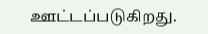ஊட்டப்படுகிறது.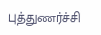புத்துணர்ச்சி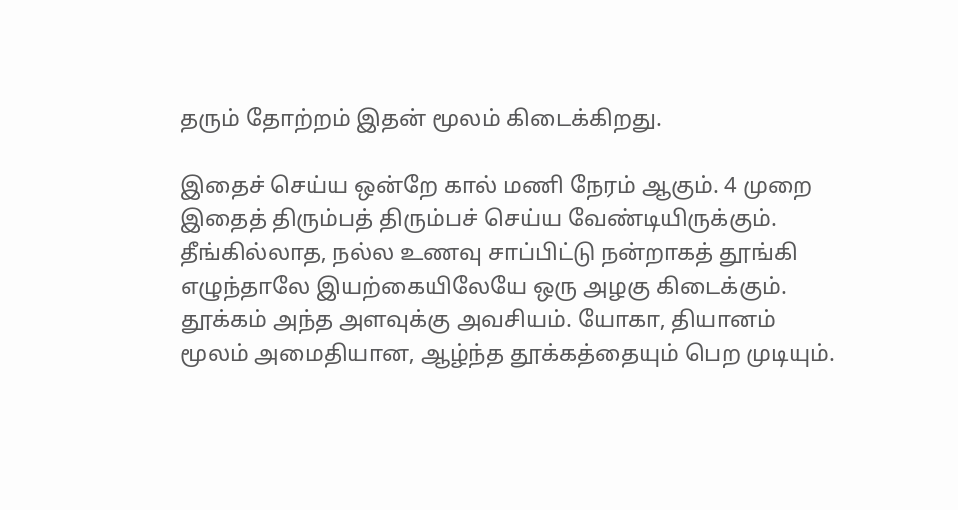தரும் தோற்றம் இதன் மூலம் கிடைக்கிறது.

இதைச் செய்ய ஒன்றே கால் மணி நேரம் ஆகும். 4 முறை இதைத் திரும்பத் திரும்பச் செய்ய வேண்டியிருக்கும்.
தீங்கில்லாத, நல்ல உணவு சாப்பிட்டு நன்றாகத் தூங்கி எழுந்தாலே இயற்கையிலேயே ஒரு அழகு கிடைக்கும். தூக்கம் அந்த அளவுக்கு அவசியம். யோகா, தியானம் மூலம் அமைதியான, ஆழ்ந்த தூக்கத்தையும் பெற முடியும்.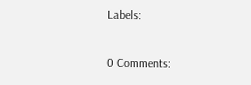Labels:

0 Comments: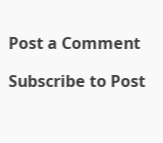Post a Comment

Subscribe to Post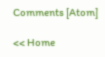Comments [Atom]

<< Home